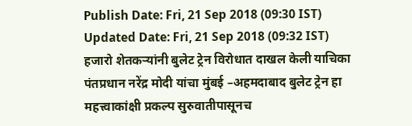Publish Date: Fri, 21 Sep 2018 (09:30 IST)
Updated Date: Fri, 21 Sep 2018 (09:32 IST)
हजारो शेतकऱ्यांनी बुलेट ट्रेन विरोधात दाखल केली याचिका
पंतप्रधान नरेंद्र मोदी यांचा मुंबई –अहमदाबाद बुलेट ट्रेन हा महत्त्वाकांक्षी प्रकल्प सुरुवातीपासूनच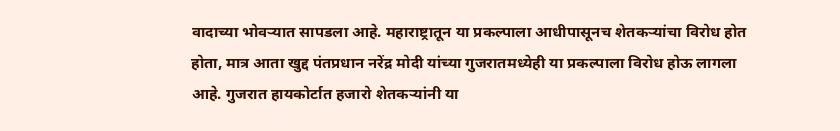वादाच्या भोवऱ्यात सापडला आहे. महाराष्ट्रातून या प्रकल्पाला आधीपासूनच शेतकऱ्यांचा विरोध होत होता, मात्र आता खुद्द पंतप्रधान नरेंद्र मोदी यांच्या गुजरातमध्येही या प्रकल्पाला विरोध होऊ लागला आहे. गुजरात हायकोर्टात हजारो शेतकऱ्यांनी या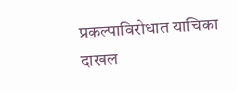प्रकल्पाविरोधात याचिका दाखल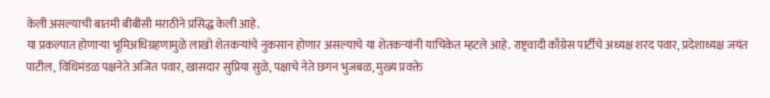केली असल्याची बातमी बीबीसी मराठीने प्रसिद्ध केली आहे.
या प्रकल्पात होणाऱ्या भूमिअधिग्रहणामुळे लाखो शेतकऱ्यांचे नुकसान होणार असल्याचे या शेतकऱ्यांनी याचिकेत म्हटले आहे. राष्ट्रवादी काँग्रेस पार्टीचे अध्यक्ष शरद पवार, प्रदेशाध्यक्ष जयंत पाटील, विधिमंडळ पक्षनेते अजित पवार, खासदार सुप्रिया सुळे, पक्षाचे नेते छगन भुजबळ, मुख्य प्रवक्ते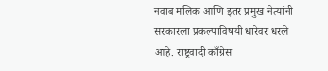नवाब मलिक आणि इतर प्रमुख नेत्यांनी सरकारला प्रकल्पाविषयी धारेवर धरले आहे. राष्ट्रवादी काँग्रेस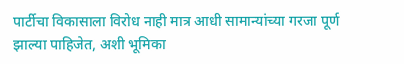पार्टीचा विकासाला विरोध नाही मात्र आधी सामान्यांच्या गरजा पूर्ण झाल्या पाहिजेत, अशी भूमिका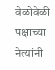वेळोवेळी पक्षाच्या नेत्यांनी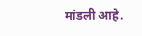मांडली आहे.